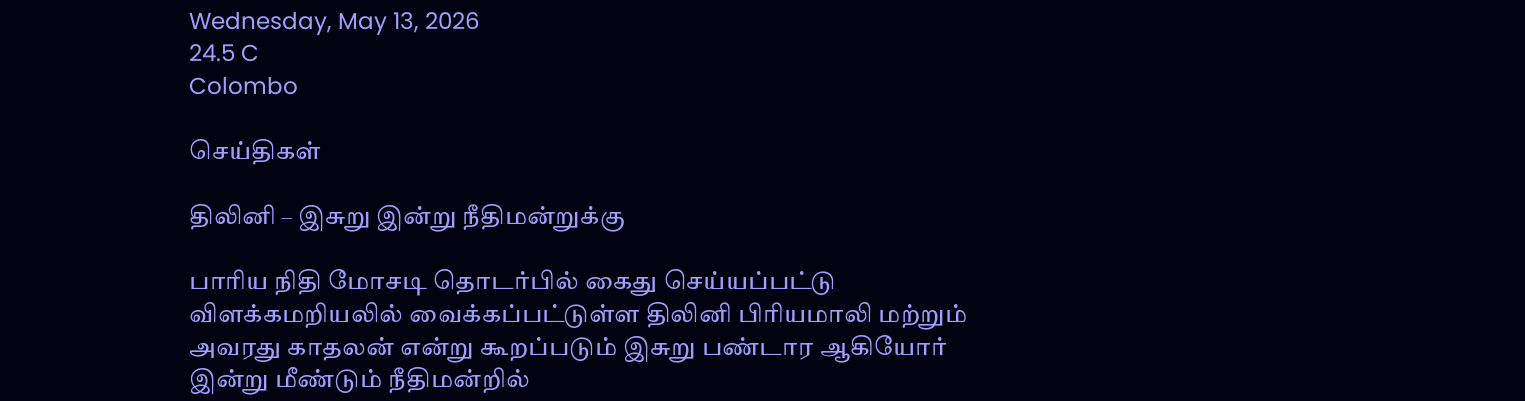Wednesday, May 13, 2026
24.5 C
Colombo

செய்திகள்

திலினி – இசுறு இன்று நீதிமன்றுக்கு

பாரிய நிதி மோசடி தொடர்பில் கைது செய்யப்பட்டு விளக்கமறியலில் வைக்கப்பட்டுள்ள திலினி பிரியமாலி மற்றும் அவரது காதலன் என்று கூறப்படும் இசுறு பண்டார ஆகியோர் இன்று மீண்டும் நீதிமன்றில்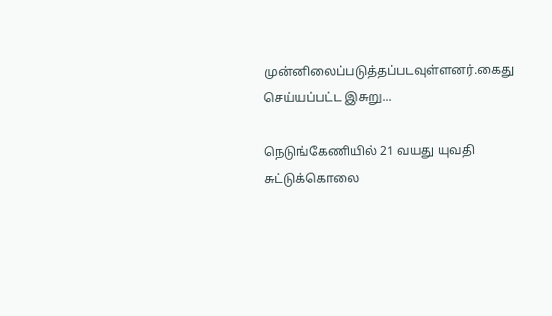முன்னிலைப்படுத்தப்படவுள்ளனர்.கைது செய்யப்பட்ட இசுறு...

நெடுங்கேணியில் 21 வயது யுவதி சுட்டுக்கொலை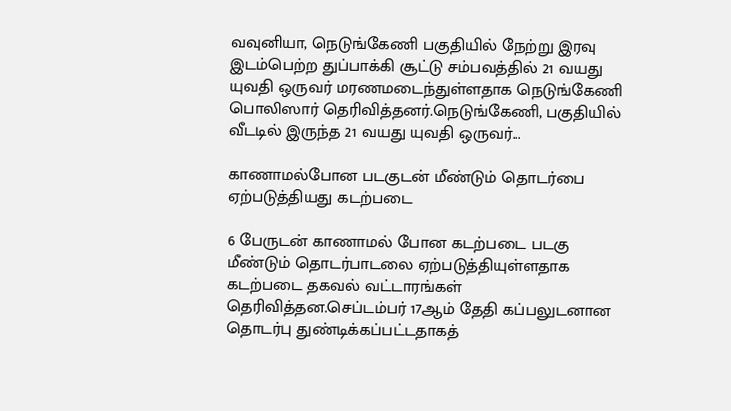வவுனியா, நெடுங்கேணி பகுதியில் நேற்று இரவு இடம்பெற்ற துப்பாக்கி சூட்டு சம்பவத்தில் 21 வயது யுவதி ஒருவர் மரணமடைந்துள்ளதாக நெடுங்கேணி பொலிஸார் தெரிவித்தனர்.நெடுங்கேணி, பகுதியில் வீடடில் இருந்த 21 வயது யுவதி ஒருவர்...

காணாமல்போன படகுடன் மீண்டும் தொடர்பை ஏற்படுத்தியது கடற்படை

6 பேருடன் காணாமல் போன கடற்படை படகு மீண்டும் தொடர்பாடலை ஏற்படுத்தியுள்ளதாக கடற்படை தகவல் வட்டாரங்கள் தெரிவித்தன.செப்டம்பர் 17ஆம் தேதி கப்பலுடனான தொடர்பு துண்டிக்கப்பட்டதாகத்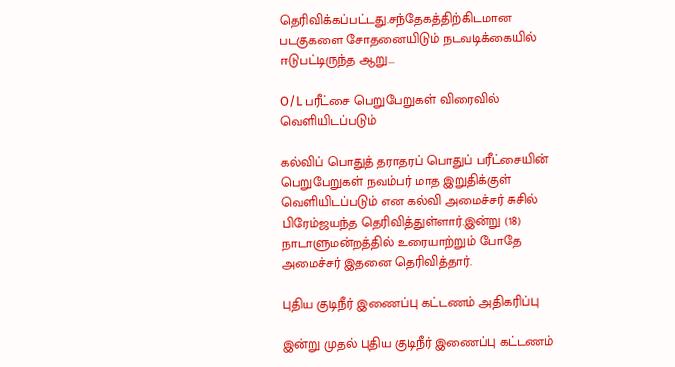தெரிவிக்கப்பட்டது.சந்தேகத்திற்கிடமான படகுகளை சோதனையிடும் நடவடிக்கையில் ஈடுபட்டிருந்த ஆறு...

O/L பரீட்சை பெறுபேறுகள் விரைவில் வெளியிடப்படும்

கல்விப் பொதுத் தராதரப் பொதுப் பரீட்சையின் பெறுபேறுகள் நவம்பர் மாத இறுதிக்குள் வெளியிடப்படும் என கல்வி அமைச்சர் சுசில் பிரேம்ஜயந்த தெரிவித்துள்ளார்.இன்று (18) நாடாளுமன்றத்தில் உரையாற்றும் போதே அமைச்சர் இதனை தெரிவித்தார்.

புதிய குடிநீர் இணைப்பு கட்டணம் அதிகரிப்பு

இன்று முதல் புதிய குடிநீர் இணைப்பு கட்டணம்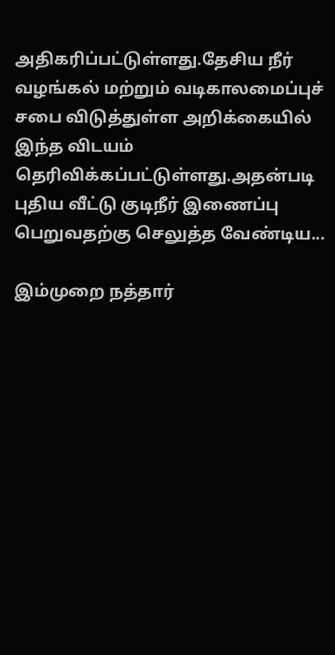அதிகரிப்பட்டுள்ளது.தேசிய நீர் வழங்கல் மற்றும் வடிகாலமைப்புச் சபை விடுத்துள்ள அறிக்கையில் இந்த விடயம் தெரிவிக்கப்பட்டுள்ளது.அதன்படி புதிய வீட்டு குடிநீர் இணைப்பு பெறுவதற்கு செலுத்த வேண்டிய...

இம்முறை நத்தார்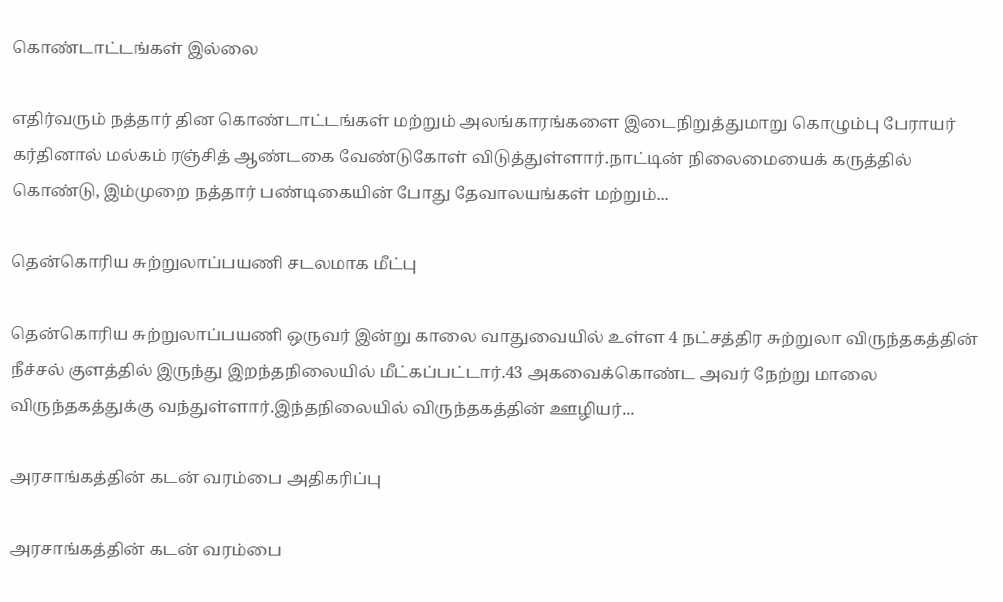கொண்டாட்டங்கள் இல்லை

எதிர்வரும் நத்தார் தின கொண்டாட்டங்கள் மற்றும் அலங்காரங்களை இடைநிறுத்துமாறு கொழும்பு பேராயர் கர்தினால் மல்கம் ரஞ்சித் ஆண்டகை வேண்டுகோள் விடுத்துள்ளார்.நாட்டின் நிலைமையைக் கருத்தில் கொண்டு, இம்முறை நத்தார் பண்டிகையின் போது தேவாலயங்கள் மற்றும்...

தென்கொரிய சுற்றுலாப்பயணி சடலமாக மீட்பு

தென்கொரிய சுற்றுலாப்பயணி ஒருவர் இன்று காலை வாதுவையில் உள்ள 4 நட்சத்திர சுற்றுலா விருந்தகத்தின் நீச்சல் குளத்தில் இருந்து இறந்தநிலையில் மீட்கப்பட்டார்.43 அகவைக்கொண்ட அவர் நேற்று மாலை விருந்தகத்துக்கு வந்துள்ளார்.இந்தநிலையில் விருந்தகத்தின் ஊழியர்...

அரசாங்கத்தின் கடன் வரம்பை அதிகரிப்பு

அரசாங்கத்தின் கடன் வரம்பை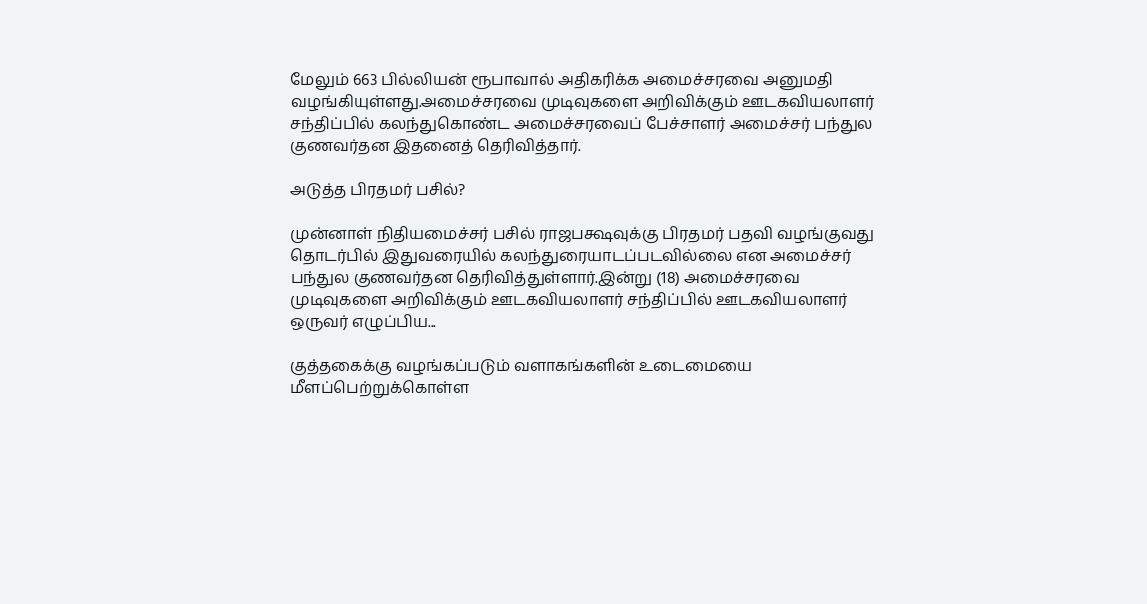மேலும் 663 பில்லியன் ரூபாவால் அதிகரிக்க அமைச்சரவை அனுமதி வழங்கியுள்ளது.அமைச்சரவை முடிவுகளை அறிவிக்கும் ஊடகவியலாளர் சந்திப்பில் கலந்துகொண்ட அமைச்சரவைப் பேச்சாளர் அமைச்சர் பந்துல குணவர்தன இதனைத் தெரிவித்தார்.

அடுத்த பிரதமர் பசில்?

முன்னாள் நிதியமைச்சர் பசில் ராஜபக்ஷவுக்கு பிரதமர் பதவி வழங்குவது தொடர்பில் இதுவரையில் கலந்துரையாடப்படவில்லை என அமைச்சர் பந்துல குணவர்தன தெரிவித்துள்ளார்.இன்று (18) அமைச்சரவை முடிவுகளை அறிவிக்கும் ஊடகவியலாளர் சந்திப்பில் ஊடகவியலாளர் ஒருவர் எழுப்பிய...

குத்தகைக்கு வழங்கப்படும் வளாகங்களின் உடைமையை மீளப்பெற்றுக்கொள்ள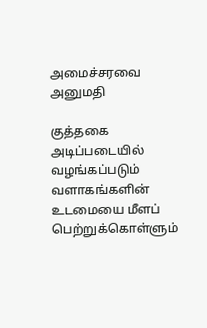அமைச்சரவை அனுமதி

குத்தகை அடிப்படையில் வழங்கப்படும் வளாகங்களின் உடமையை மீளப் பெற்றுக்கொள்ளும்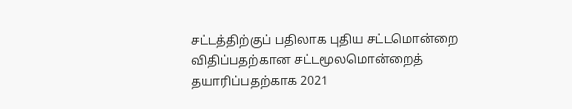சட்டத்திற்குப் பதிலாக புதிய சட்டமொன்றை விதிப்பதற்கான சட்டமூலமொன்றைத் தயாரிப்பதற்காக 2021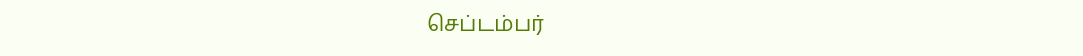செப்டம்பர்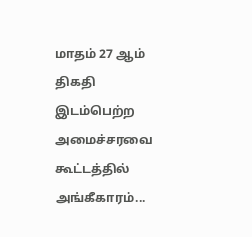மாதம் 27 ஆம் திகதி இடம்பெற்ற அமைச்சரவை கூட்டத்தில் அங்கீகாரம்...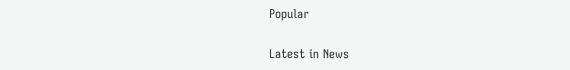Popular

Latest in News